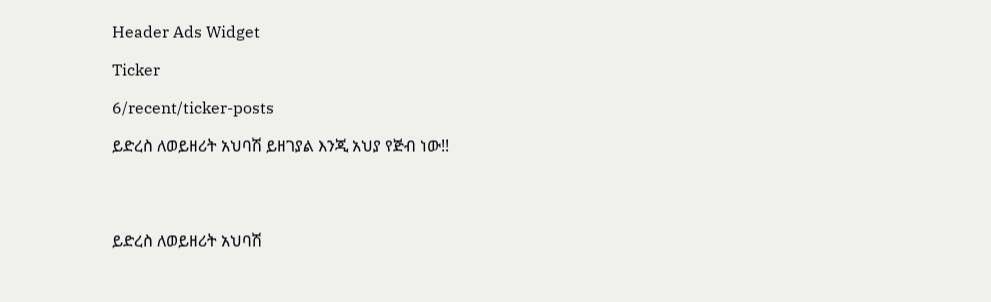Header Ads Widget

Ticker

6/recent/ticker-posts

ይድረስ ለወይዘሪት አህባሽ ይዘገያል እንጂ አህያ የጅብ ነው!!




ይድረስ ለወይዘሪት አህባሽ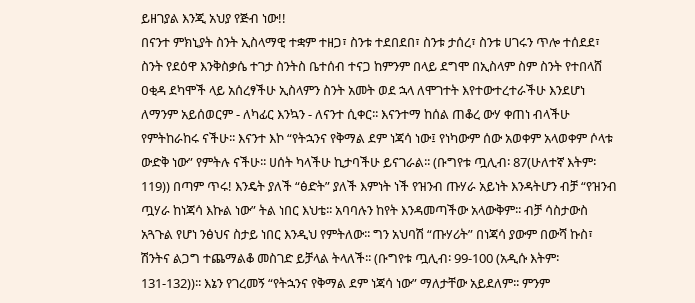ይዘገያል እንጂ አህያ የጅብ ነው!!
በናንተ ምክኒያት ስንት ኢስላማዊ ተቋም ተዘጋ፣ ስንቱ ተደበደበ፣ ስንቱ ታሰረ፣ ስንቱ ሀገሩን ጥሎ ተሰደደ፣ ስንት የደዕዋ እንቅስቃሴ ተገታ ስንትስ ቤተሰብ ተናጋ ከምንም በላይ ደግሞ በኢስላም ስም ስንት የተበላሸ ዐቂዳ ደካሞች ላይ አሰረፃችሁ ኢስላምን ስንት አመት ወደ ኋላ ለሞገተት እየተውተረተራችሁ እንደሆነ ለማንም አይሰወርም - ለካፊር እንኳን - ለናንተ ሲቀር፡፡ እናንተማ ከሰል ጠቆረ ውሃ ቀጠነ ብላችሁ የምትከራከሩ ናችሁ፡፡ እናንተ እኮ “የትኋንና የቅማል ደም ነጃሳ ነው፤ የነካውም ሰው አወቀም አላወቀም ሶላቱ ውድቅ ነው” የምትሉ ናችሁ፡፡ ሀሰት ካላችሁ ኪታባችሁ ይናገራል፡፡ (ቡግየቱ ጧሊብ፡ 87(ሁለተኛ እትም፡ 119)) በጣም ጥሩ! እንዴት ያለች “ፅድት” ያለች እምነት ነች የዝንብ ጡሃራ አይነት እንዳትሆን ብቻ “የዝንብ ጧሃራ ከነጃሳ እኩል ነው” ትል ነበር እህቴ፡፡ አባባሉን ከየት እንዳመጣችው አላውቅም፡፡ ብቻ ሳስታውስ አጓጉል የሆነ ንፅህና ስታይ ነበር እንዲህ የምትለው፡፡ ግን አህባሽ “ጡሃሪት” በነጃሳ ያውም በውሻ ኩስ፣ ሽንትና ልጋግ ተጨማልቆ መስገድ ይቻላል ትላለች፡፡ (ቡግየቱ ጧሊብ፡ 99-100 (አዲሱ እትም፡ 131-132))፡፡ እኔን የገረመኝ “የትኋንና የቅማል ደም ነጃሳ ነው” ማለታቸው አይደለም፡፡ ምንም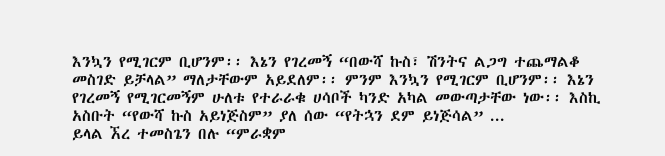እንኳን የሚገርም ቢሆንም፡፡ እኔን የገረመኝ “በውሻ ኩስ፣ ሽንትና ልጋግ ተጨማልቆ መስገድ ይቻላል” ማለታቸውም አይደለም፡፡ ምንም እንኳን የሚገርም ቢሆንም፡፡ እኔን የገረመኝ የሚገርመኝም ሁለቱ የተራራቁ ሀሳቦች ካንድ አካል መውጣታቸው ነው፡፡ እስኪ አስቡት “የውሻ ኩስ አይነጅስም” ያለ ሰው “የትኋን ደም ይነጅሳል” ...
ይላል ኧረ ተመስጌን በሉ “ምራቋም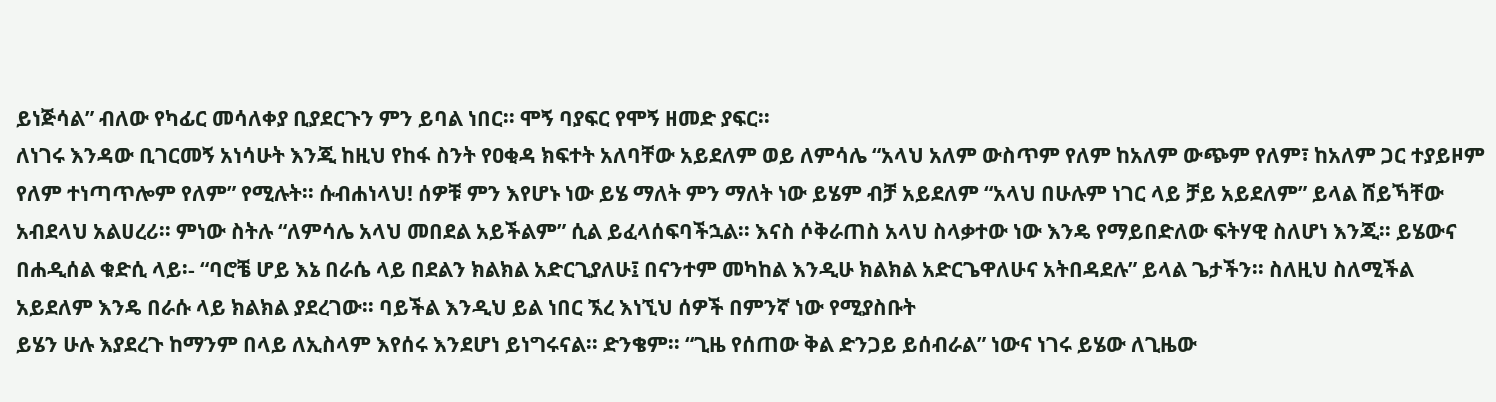ይነጅሳል” ብለው የካፊር መሳለቀያ ቢያደርጉን ምን ይባል ነበር፡፡ ሞኝ ባያፍር የሞኝ ዘመድ ያፍር፡፡
ለነገሩ እንዳው ቢገርመኝ አነሳሁት እንጂ ከዚህ የከፋ ስንት የዐቂዳ ክፍተት አለባቸው አይደለም ወይ ለምሳሌ “አላህ አለም ውስጥም የለም ከአለም ውጭም የለም፣ ከአለም ጋር ተያይዞም የለም ተነጣጥሎም የለም” የሚሉት፡፡ ሱብሐነላህ! ሰዎቹ ምን እየሆኑ ነው ይሄ ማለት ምን ማለት ነው ይሄም ብቻ አይደለም “አላህ በሁሉም ነገር ላይ ቻይ አይደለም” ይላል ሸይኻቸው አብደላህ አልሀረሪ፡፡ ምነው ስትሉ “ለምሳሌ አላህ መበደል አይችልም” ሲል ይፈላሰፍባችኋል፡፡ እናስ ሶቅራጠስ አላህ ስላቃተው ነው እንዴ የማይበድለው ፍትሃዊ ስለሆነ እንጂ፡፡ ይሄውና በሐዲሰል ቁድሲ ላይ፡- “ባሮቼ ሆይ እኔ በራሴ ላይ በደልን ክልክል አድርጊያለሁ፤ በናንተም መካከል እንዲሁ ክልክል አድርጌዋለሁና አትበዳደሉ” ይላል ጌታችን፡፡ ስለዚህ ስለሚችል አይደለም እንዴ በራሱ ላይ ክልክል ያደረገው፡፡ ባይችል እንዲህ ይል ነበር ኧረ እነኚህ ሰዎች በምንኛ ነው የሚያስቡት
ይሄን ሁሉ እያደረጉ ከማንም በላይ ለኢስላም እየሰሩ እንደሆነ ይነግሩናል፡፡ ድንቄም፡፡ “ጊዜ የሰጠው ቅል ድንጋይ ይሰብራል” ነውና ነገሩ ይሄው ለጊዜው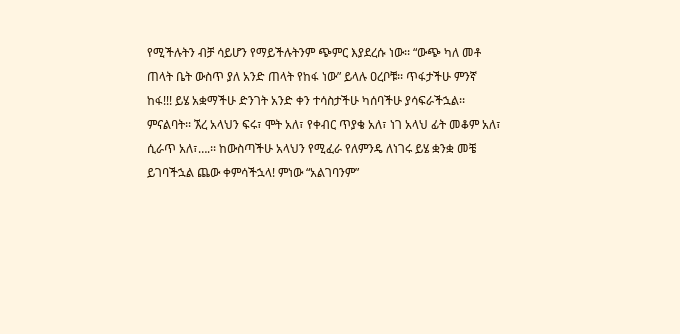የሚችሉትን ብቻ ሳይሆን የማይችሉትንም ጭምር እያደረሱ ነው፡፡ “ውጭ ካለ መቶ ጠላት ቤት ውስጥ ያለ አንድ ጠላት የከፋ ነው” ይላሉ ዐረቦቹ፡፡ ጥፋታችሁ ምንኛ ከፋ!!! ይሄ አቋማችሁ ድንገት አንድ ቀን ተሳስታችሁ ካሰባችሁ ያሳፍራችኋል፡፡ ምናልባት፡፡ ኧረ አላህን ፍሩ፣ ሞት አለ፣ የቀብር ጥያቄ አለ፣ ነገ አላህ ፊት መቆም አለ፣ ሲራጥ አለ፣….፡፡ ከውስጣችሁ አላህን የሚፈራ የለምንዴ ለነገሩ ይሄ ቋንቋ መቼ ይገባችኋል ጨው ቀምሳችኋላ! ምነው “አልገባንም”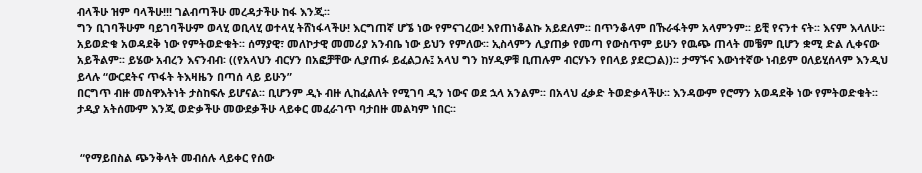ብላችሁ ዝም ባላችሁ!!! ገልብጣችሁ መረዳታችሁ ከፋ እንጂ፡፡
ግን ቢገባችሁም ባይገባችሁም ወላሂ ወቢላሂ ወተላሂ ትሸነፋላችሁ! እርግጠኛ ሆኜ ነው የምናገረው! እየጠነቆልኩ አይደለም፡፡ በጥንቆላም በኹራፋትም አላምንም፡፡ ይቺ የናንተ ናት፡፡ እናም እላለሁ፡፡ አይወድቁ አወዳደቅ ነው የምትወድቁት፡፡ ሰማያዊ፣ መለኮታዊ መመሪያ አንብቤ ነው ይህን የምለው፡፡ ኢስላምን ሊያጠቃ የመጣ የውስጥም ይሁን የዉጭ ጠላት መቼም ቢሆን ቋሚ ድል ሊቀናው አይችልም፡፡ ይሄው አብረን እናንብብ፡ ((የአላህን ብርሃን በአፎቻቸው ሊያጠፉ ይፈልጋሉ፤ አላህ ግን ከሃዲዎቹ ቢጠሉም ብርሃኑን የበላይ ያደርጋል))፡፡ ታማኙና እውነተኛው ነብይም ዐለይሂሰላም እንዲህ ይላሉ “ውርደትና ጥፋት ትእዛዜን በጣሰ ላይ ይሁን”
በርግጥ ብዙ መስዋእትነት ታስከፍሉ ይሆናል፡፡ ቢሆንም ዲኑ ብዙ ሊከፈልለት የሚገባ ዲን ነውና ወደ ኋላ አንልም፡፡ በአላህ ፈቃድ ትወድቃላችሁ፡፡ እንዳውም የሮማን አወዳደቅ ነው የምትወድቁት፡፡ ታዲያ አትሰሙም እንጂ ወድቃችሁ መውደቃችሁ ላይቀር መፈራገጥ ባታበዙ መልካም ነበር፡፡


 “የማይበስል ጭንቅላት መብሰሉ ላይቀር የሰው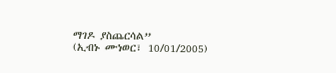ማገዶ ያስጨርሳል”
(ኢብኑ ሙነወር፣ 10/01/2005)